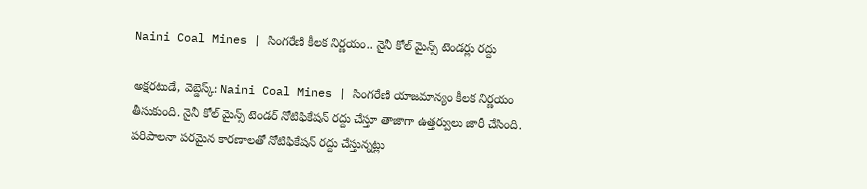Naini Coal Mines | సింగరేణి కీలక నిర్ణయం.. నైనీ కోల్ మైన్స్ టెండర్లు రద్దు

అక్షరటుడే, వెబ్డెస్క్: Naini Coal Mines | సింగరేణి యాజమాన్యం కీలక నిర్ణయం తీసుకుంది. నైనీ కోల్ మైన్స్ టెండర్ నోటిఫికేషన్ రద్దు చేస్తూ తాజాగా ఉత్తర్వులు జారీ చేసింది. పరిపాలనా పరమైన కారణాలతో నోటిఫికేషన్ రద్దు చేస్తున్నట్లు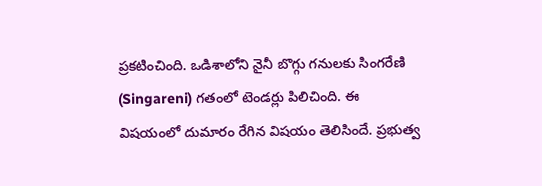ప్రకటించింది. ఒడిశాలోని నైనీ బొగ్గు గనులకు సింగరేణి (Singareni) గతంలో టెండర్లు పిలిచింది. ఈ విషయంలో దుమారం రేగిన విషయం తెలిసిందే. ప్రభుత్వ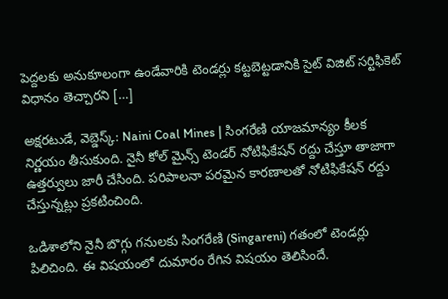పెద్దలకు అనుకూలంగా ఉండేవారికి టెండర్లు కట్టబెట్టడానికి సైట్ విజిట్ సర్టిఫికెట్ విధానం తెచ్చారని […]

అక్షరటుడే, వెబ్డెస్క్: Naini Coal Mines | సింగరేణి యాజమాన్యం కీలక నిర్ణయం తీసుకుంది. నైనీ కోల్ మైన్స్ టెండర్ నోటిఫికేషన్ రద్దు చేస్తూ తాజాగా ఉత్తర్వులు జారీ చేసింది. పరిపాలనా పరమైన కారణాలతో నోటిఫికేషన్ రద్దు చేస్తున్నట్లు ప్రకటించింది.

ఒడిశాలోని నైనీ బొగ్గు గనులకు సింగరేణి (Singareni) గతంలో టెండర్లు పిలిచింది. ఈ విషయంలో దుమారం రేగిన విషయం తెలిసిందే.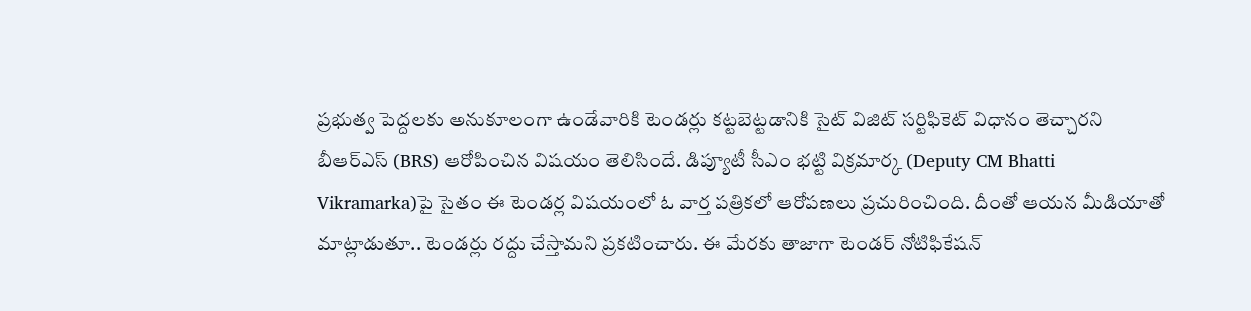ప్రభుత్వ పెద్దలకు అనుకూలంగా ఉండేవారికి టెండర్లు కట్టబెట్టడానికి సైట్ విజిట్ సర్టిఫికెట్ విధానం తెచ్చారని బీఆర్ఎస్ (BRS) ఆరోపించిన విషయం తెలిసిందే. డిప్యూటీ సీఎం భట్టి విక్రమార్క (Deputy CM Bhatti Vikramarka)పై సైతం ఈ టెండర్ల విషయంలో ఓ వార్త పత్రికలో ఆరోపణలు ప్రచురించింది. దీంతో ఆయన మీడియాతో మాట్లాడుతూ.. టెండర్లు రద్దు చేస్తామని ప్రకటించారు. ఈ మేరకు తాజాగా టెండర్ నోటిఫికేషన్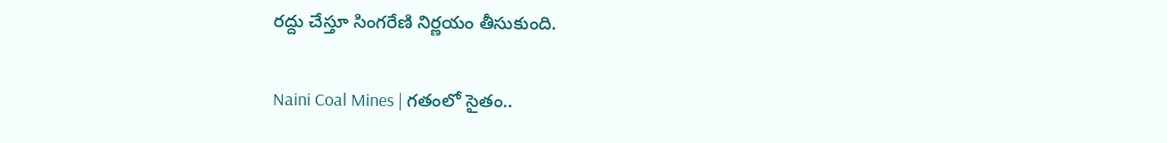రద్దు చేస్తూ సింగరేణి నిర్ణయం తీసుకుంది.

Naini Coal Mines | గతంలో సైతం..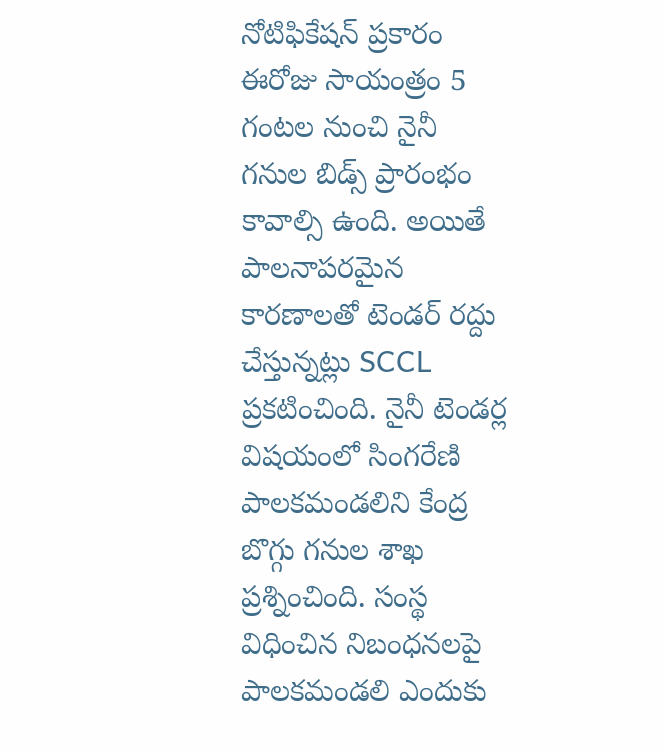నోటిఫికేషన్ ప్రకారం ఈరోజు సాయంత్రం 5 గంటల నుంచి నైనీ గనుల బిడ్స్ ప్రారంభం కావాల్సి ఉంది. అయితే పాలనాపరమైన కారణాలతో టెండర్ రద్దు చేస్తున్నట్లు SCCL ప్రకటించింది. నైనీ టెండర్ల విషయంలో సింగరేణి పాలకమండలిని కేంద్ర బొగ్గు గనుల శాఖ ప్రశ్నించింది. సంస్థ విధించిన నిబంధనలపై పాలకమండలి ఎందుకు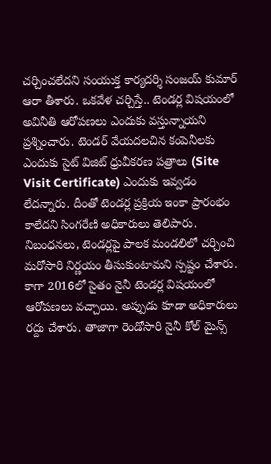చర్చించలేదని సంయుక్త కార్యదర్శి సంజయ్ కుమార్ ఆరా తీశారు. ఒకవేళ చర్చిస్తే.. టెండర్ల విషయంలో అవినీతి ఆరోపణలు ఎందుకు వస్తున్నాయని ప్రశ్నించారు. టెండర్ వేయదలచిన కంపెనీలకు ఎందుకు సైట్ విజిట్ ధ్రువీకరణ పత్రాలు (Site Visit Certificate) ఎందుకు ఇవ్వడం లేదన్నారు. దీంతో టెండర్ల ప్రక్రియ ఇంకా ప్రారంభం కాలేదని సింగరేణి అధికారులు తెలిపారు. నిబంధనలు, టెండర్లపై పాలక మండలిలో చర్చించి మరోసారి నిర్ణయం తీసుకుంటామని స్పష్టం చేశారు. కాగా 2016లో సైతం నైనీ టెండర్ల విషయంలో ఆరోపణలు వచ్చాయి. అప్పుడు కూడా అధికారులు రద్దు చేశారు. తాజాగా రెండోసారి నైనీ కోల్ మైన్స్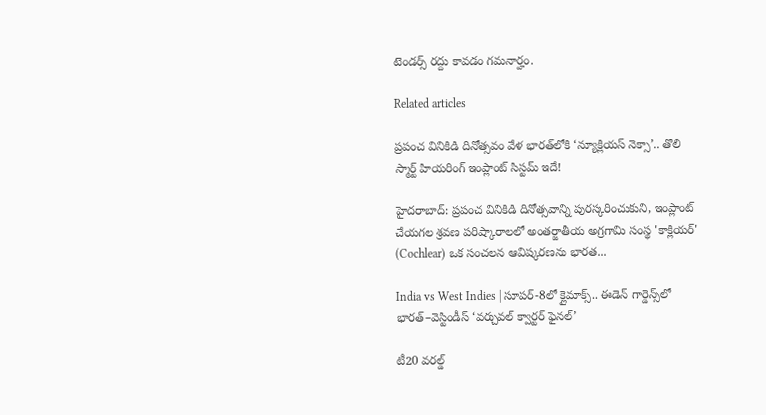టెండర్స్ రద్దు కావడం గమనార్హం.

Related articles

ప్రపంచ వినికిడి దినోత్సవం వేళ భారత్‌లోకి ‘న్యూక్లియస్ నెక్సా’.. తొలి స్మార్ట్ హియరింగ్ ఇంప్లాంట్ సిస్టమ్ ఇదే!

హైదరాబాద్: ప్రపంచ వినికిడి దినోత్సవాన్ని పురస్కరించుకుని, ఇంప్లాంట్ చేయగల శ్రవణ పరిష్కారాలలో అంతర్జాతీయ అగ్రగామి సంస్థ 'కాక్లియర్' (Cochlear) ఒక సంచలన ఆవిష్కరణను భారత...

India vs West Indies | సూపర్-8లో క్లైమాక్స్.. ఈడెన్ గార్డెన్స్‌లో భారత్–వెస్టిండీస్ ‘వర్చువల్ క్వార్టర్ ఫైనల్’

టీ20 వరల్డ్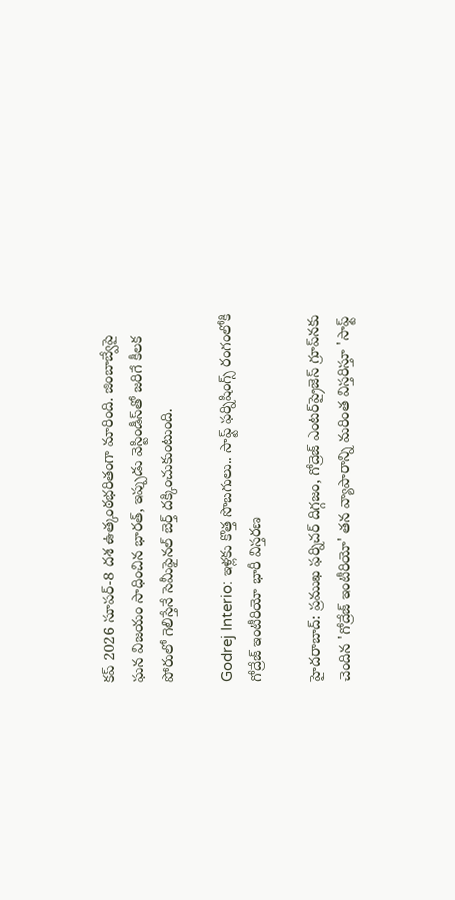కప్ 2026 సూపర్-8 దశ ఉత్కంఠభరితంగా మారింది. జింబాబ్వేపై ఘన విజయం సాధించిన భారత్, ఇప్పుడు వెస్టిండీస్‌తో జరిగే కీలక పోరులో గెలిస్తేనే సెమీఫైనల్ బెర్త్ దక్కించుకుంటుంది.

Godrej Interio: ఇళ్లకు కొత్త సొబగులు.. సాఫ్ట్ ఫర్నిషింగ్స్ రంగంలోకి గోద్రేజ్ ఇంటీరియో భారీ విస్తరణ

హైదరాబాద్: ప్రముఖ ఫర్నిచర్ దిగ్గజం, గోద్రెజ్ ఎంటర్‌ప్రైజెస్ గ్రూప్‌నకు చెందిన 'గోద్రేజ్ ఇంటీరియో' తన వ్యాపారాన్ని మరింత విస్తరిస్తూ 'సాఫ్ట్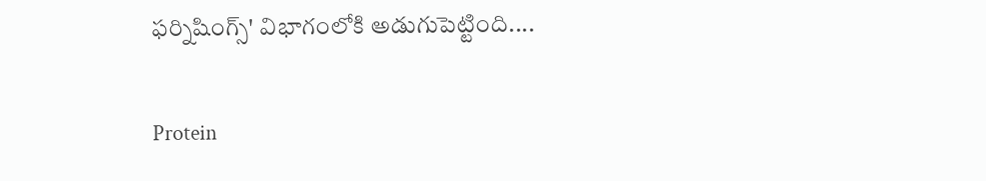ఫర్నిషింగ్స్' విభాగంలోకి అడుగుపెట్టింది....

Protein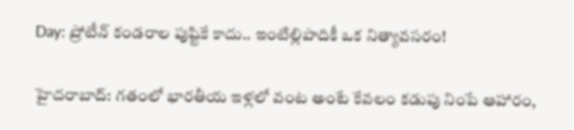Day: ప్రోటీన్ కండరాల పుష్టికే కాదు.. ఇంటిల్లిపాదికీ ఒక నిత్యావసరం!

హైదరాబాద్: గతంలో భారతీయ ఇళ్లలో వంట అంటే కేవలం కడుపు నింపే ఆహారం,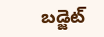బడ్జెట్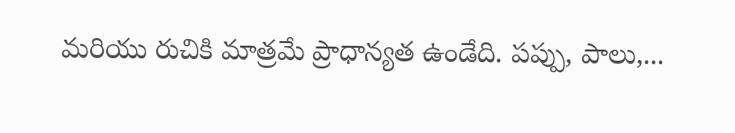మరియు రుచికి మాత్రమే ప్రాధాన్యత ఉండేది. పప్పు, పాలు,...